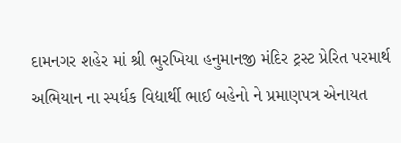દામનગર શહેર માં શ્રી ભુરખિયા હનુમાનજી મંદિર ટ્રસ્ટ પ્રેરિત પરમાર્થ અભિયાન ના સ્પર્ધક વિદ્યાર્થી ભાઈ બહેનો ને પ્રમાણપત્ર એનાયત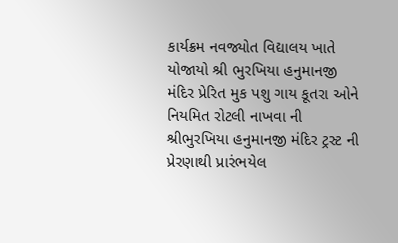કાર્યક્રમ નવજ્યોત વિદ્યાલય ખાતે યોજાયો શ્રી ભુરખિયા હનુમાનજી મંદિર પ્રેરિત મુક પશુ ગાય કૂતરા ઓને નિયમિત રોટલી નાખવા ની શ્રીભુરખિયા હનુમાનજી મંદિર ટ્રસ્ટ ની પ્રેરણાથી પ્રારંભયેલ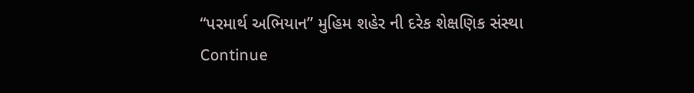“પરમાર્થ અભિયાન” મુહિમ શહેર ની દરેક શેક્ષણિક સંસ્થા Continue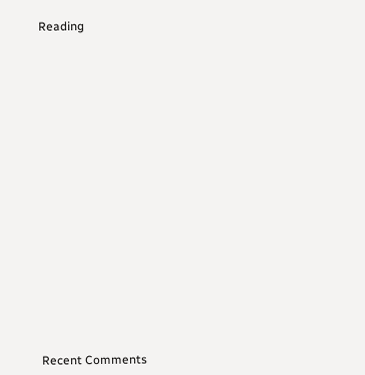Reading


















Recent Comments